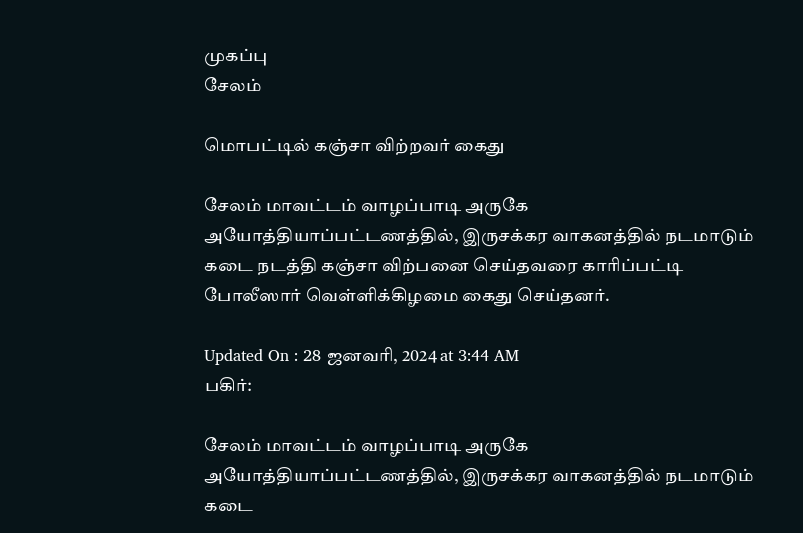முகப்பு
சேலம்

மொபட்டில் கஞ்சா விற்றவர் கைது

சேலம் மாவட்டம் வாழப்பாடி அருகே அயோத்தியாப்பட்டணத்தில், இருசக்கர வாகனத்தில் நடமாடும் கடை நடத்தி கஞ்சா விற்பனை செய்தவரை காரிப்பட்டி போலீஸார் வெள்ளிக்கிழமை கைது செய்தனர்.

Updated On : 28 ஜனவரி, 2024 at 3:44 AM
பகிர்:

சேலம் மாவட்டம் வாழப்பாடி அருகே அயோத்தியாப்பட்டணத்தில், இருசக்கர வாகனத்தில் நடமாடும் கடை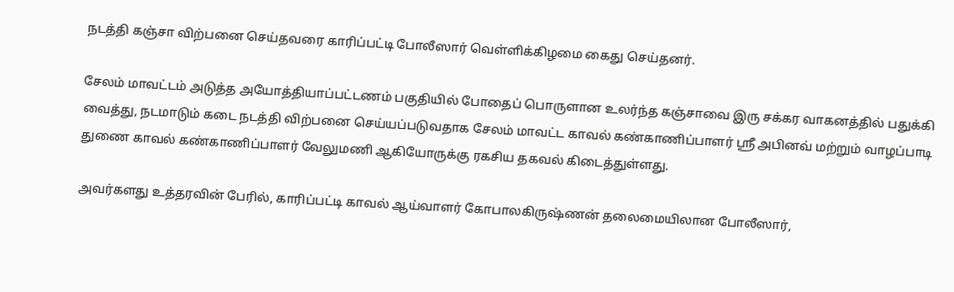நடத்தி கஞ்சா விற்பனை செய்தவரை காரிப்பட்டி போலீஸார் வெள்ளிக்கிழமை கைது செய்தனர்.

சேலம் மாவட்டம் அடுத்த அயோத்தியாப்பட்டணம் பகுதியில் போதைப் பொருளான உலர்ந்த கஞ்சாவை இரு சக்கர வாகனத்தில் பதுக்கி வைத்து, நடமாடும் கடை நடத்தி விற்பனை செய்யப்படுவதாக சேலம் மாவட்ட காவல் கண்காணிப்பாளர் ஸ்ரீ அபினவ் மற்றும் வாழப்பாடி துணை காவல் கண்காணிப்பாளர் வேலுமணி ஆகியோருக்கு ரகசிய தகவல் கிடைத்துள்ளது.

அவர்களது உத்தரவின் பேரில், காரிப்பட்டி காவல் ஆய்வாளர் கோபாலகிருஷ்ணன் தலைமையிலான போலீஸார்,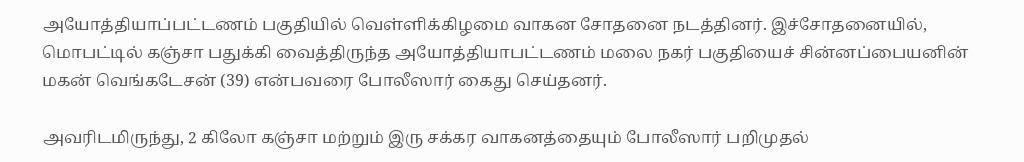அயோத்தியாப்பட்டணம் பகுதியில் வெள்ளிக்கிழமை வாகன சோதனை நடத்தினர். இச்சோதனையில், மொபட்டில் கஞ்சா பதுக்கி வைத்திருந்த அயோத்தியாபட்டணம் மலை நகர் பகுதியைச் சின்னப்பையனின் மகன் வெங்கடேசன் (39) என்பவரை போலீஸார் கைது செய்தனர்.

அவரிடமிருந்து, 2 கிலோ கஞ்சா மற்றும் இரு சக்கர வாகனத்தையும் போலீஸார் பறிமுதல்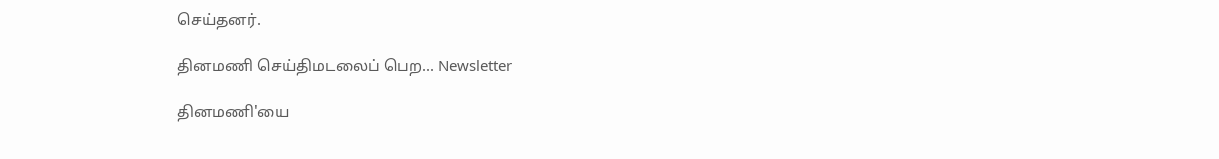செய்தனர்.

தினமணி செய்திமடலைப் பெற... Newsletter

தினமணி'யை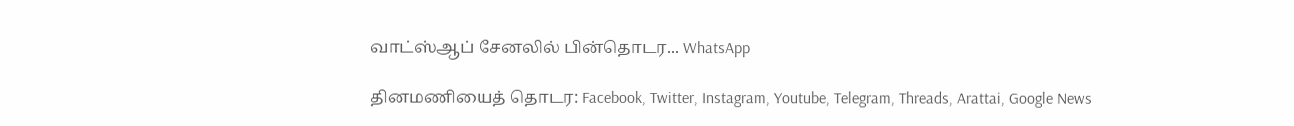வாட்ஸ்ஆப் சேனலில் பின்தொடர... WhatsApp

தினமணியைத் தொடர: Facebook, Twitter, Instagram, Youtube, Telegram, Threads, Arattai, Google News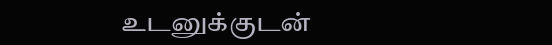உடனுக்குடன்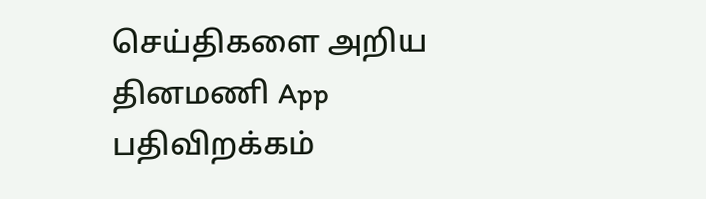செய்திகளை அறிய தினமணி App பதிவிறக்கம்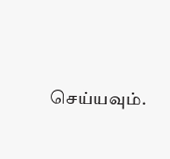செய்யவும்.